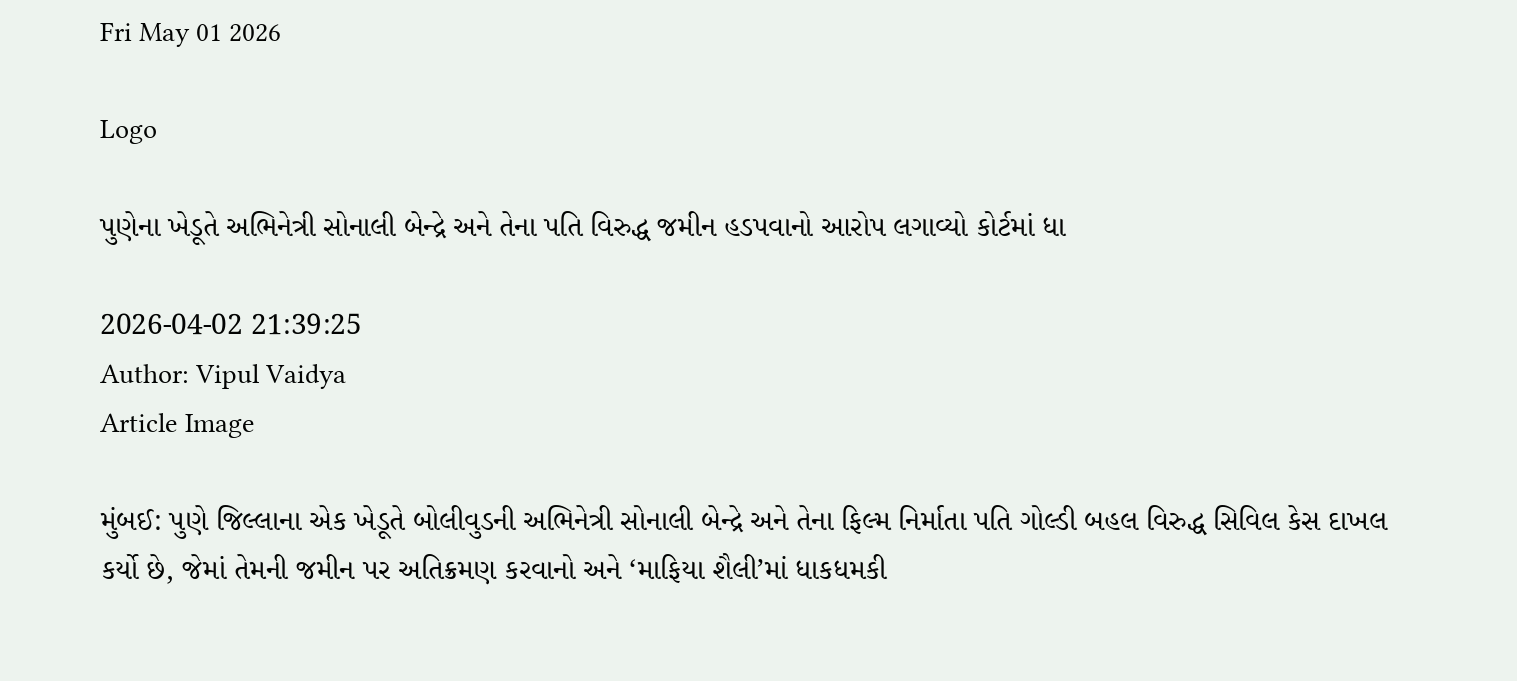Fri May 01 2026

Logo

પુણેના ખેડૂતે અભિનેત્રી સોનાલી બેન્દ્રે અને તેના પતિ વિરુદ્ધ જમીન હડપવાનો આરોપ લગાવ્યો કોર્ટમાં ધા

2026-04-02 21:39:25
Author: Vipul Vaidya
Article Image

મુંબઈ: પુણે જિલ્લાના એક ખેડૂતે બોલીવુડની અભિનેત્રી સોનાલી બેન્દ્રે અને તેના ફિલ્મ નિર્માતા પતિ ગોલ્ડી બહલ વિરુદ્ધ સિવિલ કેસ દાખલ કર્યો છે, જેમાં તેમની જમીન પર અતિક્રમણ કરવાનો અને ‘માફિયા શૈલી’માં ધાકધમકી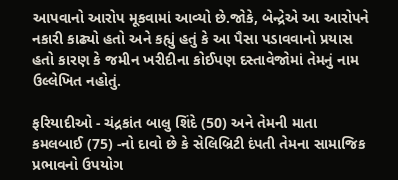આપવાનો આરોપ મૂકવામાં આવ્યો છે.જોકે, બેન્દ્રેએ આ આરોપને નકારી કાઢ્યો હતો અને કહ્યું હતું કે આ પૈસા પડાવવાનો પ્રયાસ હતો કારણ કે જમીન ખરીદીના કોઈપણ દસ્તાવેજોમાં તેમનું નામ ઉલ્લેખિત નહોતું.

ફરિયાદીઓ - ચંદ્રકાંત બાલુ શિંદે (50) અને તેમની માતા કમલબાઈ (75) -નો દાવો છે કે સેલિબ્રિટી દંપતી તેમના સામાજિક પ્રભાવનો ઉપયોગ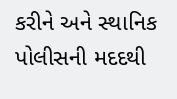કરીને અને સ્થાનિક પોલીસની મદદથી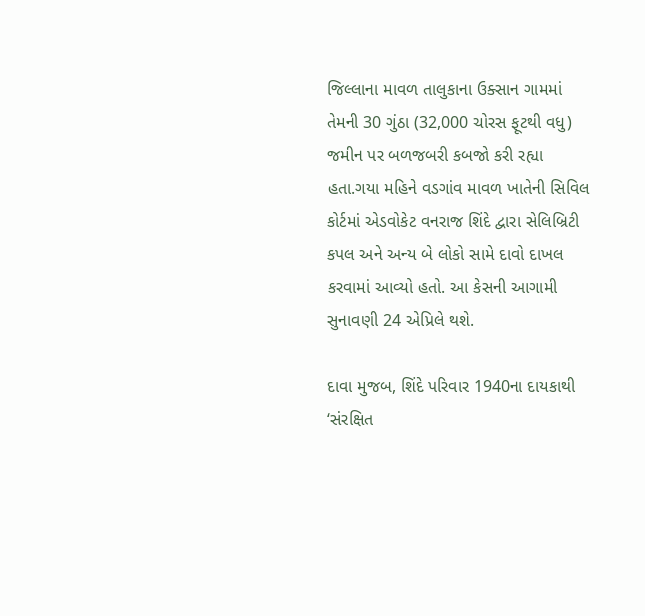જિલ્લાના માવળ તાલુકાના ઉક્સાન ગામમાં તેમની 30 ગુંઠા (32,000 ચોરસ ફૂટથી વધુ) જમીન પર બળજબરી કબજો કરી રહ્યા હતા.ગયા મહિને વડગાંવ માવળ ખાતેની સિવિલ કોર્ટમાં એડવોકેટ વનરાજ શિંદે દ્વારા સેલિબ્રિટી કપલ અને અન્ય બે લોકો સામે દાવો દાખલ કરવામાં આવ્યો હતો. આ કેસની આગામી સુનાવણી 24 એપ્રિલે થશે.

દાવા મુજબ, શિંદે પરિવાર 1940ના દાયકાથી ‘સંરક્ષિત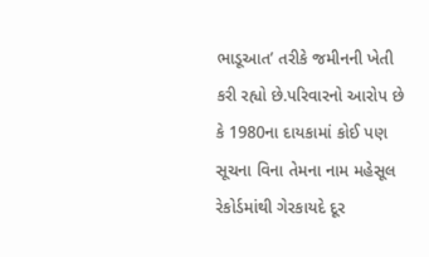ભાડૂઆત’ તરીકે જમીનની ખેતી કરી રહ્યો છે.પરિવારનો આરોપ છે કે 1980ના દાયકામાં કોઈ પણ સૂચના વિના તેમના નામ મહેસૂલ રેકોર્ડમાંથી ગેરકાયદે દૂર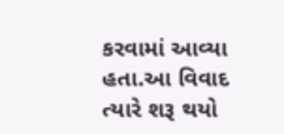કરવામાં આવ્યા હતા.આ વિવાદ ત્યારે શરૂ થયો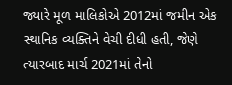જ્યારે મૂળ માલિકોએ 2012માં જમીન એક સ્થાનિક વ્યક્તિને વેચી દીધી હતી, જેણે ત્યારબાદ માર્ચ 2021માં તેનો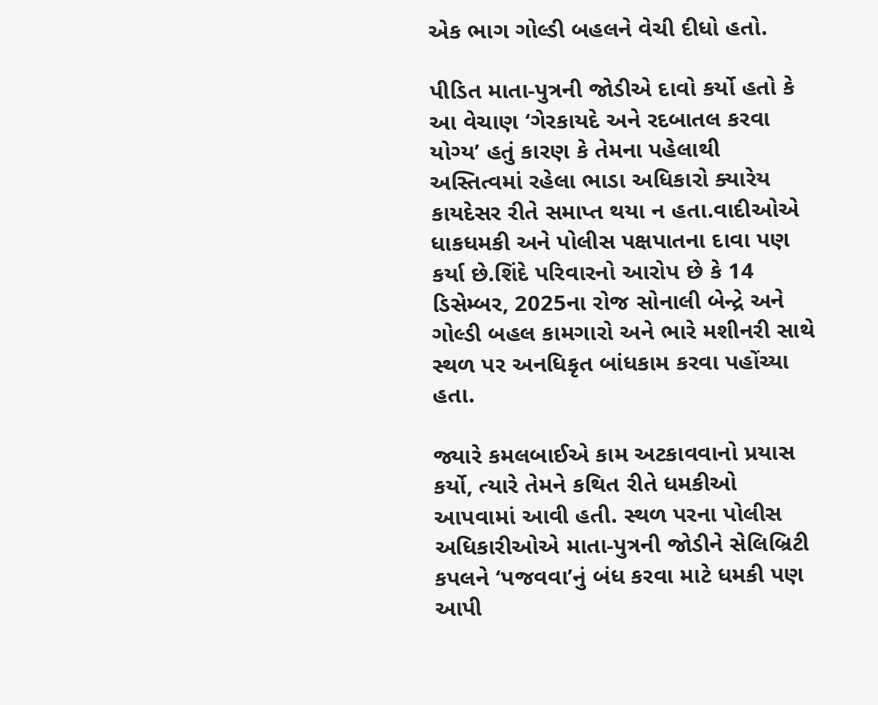એક ભાગ ગોલ્ડી બહલને વેચી દીધો હતો.

પીડિત માતા-પુત્રની જોડીએ દાવો કર્યો હતો કે આ વેચાણ ‘ગેરકાયદે અને રદબાતલ કરવા યોગ્ય’ હતું કારણ કે તેમના પહેલાથી અસ્તિત્વમાં રહેલા ભાડા અધિકારો ક્યારેય કાયદેસર રીતે સમાપ્ત થયા ન હતા.વાદીઓએ ધાકધમકી અને પોલીસ પક્ષપાતના દાવા પણ કર્યા છે.શિંદે પરિવારનો આરોપ છે કે 14 ડિસેમ્બર, 2025ના રોજ સોનાલી બેન્દ્રે અને ગોલ્ડી બહલ કામગારો અને ભારે મશીનરી સાથે સ્થળ પર અનધિકૃત બાંધકામ કરવા પહોંચ્યા હતા.

જ્યારે કમલબાઈએ કામ અટકાવવાનો પ્રયાસ કર્યો, ત્યારે તેમને કથિત રીતે ધમકીઓ આપવામાં આવી હતી. સ્થળ પરના પોલીસ અધિકારીઓએ માતા-પુત્રની જોડીને સેલિબ્રિટી કપલને ‘પજવવા’નું બંધ કરવા માટે ધમકી પણ આપી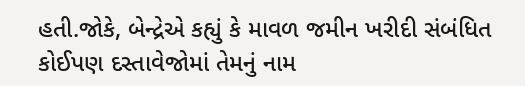હતી.જોકે, બેન્દ્રેએ કહ્યું કે માવળ જમીન ખરીદી સંબંધિત કોઈપણ દસ્તાવેજોમાં તેમનું નામ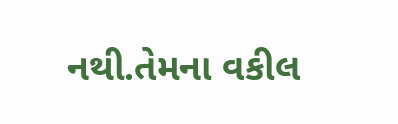નથી.તેમના વકીલ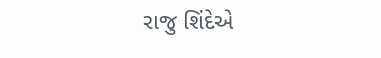રાજુ શિંદેએ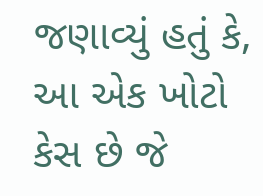જણાવ્યું હતું કે, આ એક ખોટો કેસ છે જે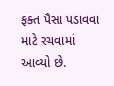ફક્ત પૈસા પડાવવા માટે રચવામાં આવ્યો છે.